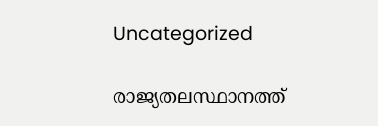Uncategorized

രാജ്യതലസ്ഥാനത്ത്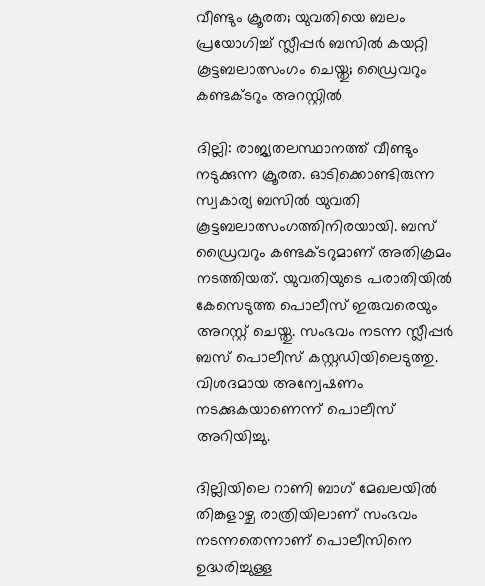വീണ്ടും ക്രൂരത; യുവതിയെ ബലം പ്രയോഗിച്ച് സ്ലീപ്പർ ബസിൽ കയറ്റി കൂട്ടബലാത്സംഗം ചെയ്തു; ഡ്രൈവറും കണ്ടക്ടറും അറസ്റ്റിൽ

ദില്ലി: രാജ്യതലസ്ഥാനത്ത് വീണ്ടും നടുക്കുന്ന ക്രൂരത. ഓടിക്കൊണ്ടിരുന്ന സ്വകാര്യ ബസിൽ യുവതി കൂട്ടബലാത്സംഗത്തിനിരയായി. ബസ് ഡ്രൈവറും കണ്ടക്ടറുമാണ് അതിക്രമം നടത്തിയത്. യുവതിയുടെ പരാതിയിൽ കേസെടുത്ത പൊലീസ് ഇരുവരെയും അറസ്റ്റ് ചെയ്തു. സംഭവം നടന്ന സ്ലീപ്പർ ബസ് പൊലീസ് കസ്റ്റഡിയിലെടുത്തു. വിശദമായ അന്വേഷണം നടക്കുകയാണെന്ന് പൊലീസ് അറിയിച്ചു.

ദില്ലിയിലെ റാണി ബാഗ് മേഖലയിൽ തിങ്കളാഴ്ച രാത്രിയിലാണ് സംഭവം നടന്നതെന്നാണ് പൊലീസിനെ ഉദ്ധരിച്ചുള്ള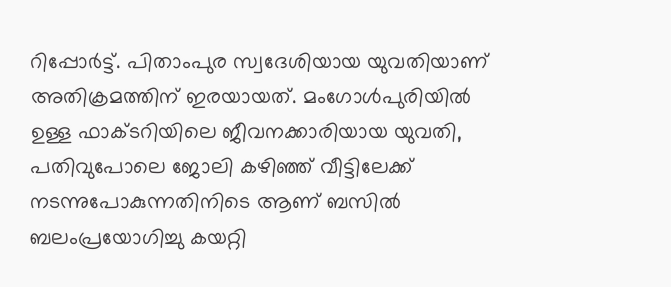റിപ്പോ‍ർ‌ട്ട്. പിതാംപുര സ്വദേശിയായ യുവതിയാണ് അതിക്രമത്തിന് ഇരയായത്. മംഗോൾപുരിയിൽ ഉള്ള ഫാക്ടറിയിലെ ജീവനക്കാരിയായ യുവതി, പതിവുപോലെ ജോലി കഴിഞ്ഞ് വീട്ടിലേക്ക് നടന്നുപോകുന്നതിനിടെ ആണ് ബസിൽ ബലംപ്രയോഗിച്ചു കയറ്റി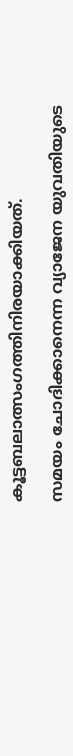കൂട്ടബലാത്സംഗത്തിനിരയാക്കിയത്.

സമയം ചോദിക്കാനെന്ന വ്യാജേന യുവതിയുടെ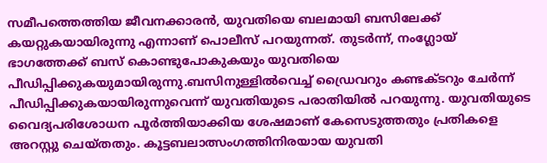സമീപത്തെത്തിയ ജീവനക്കാരൻ, യുവതിയെ ബലമായി ബസിലേക്ക് കയറ്റുകയായിരുന്നു എന്നാണ് പൊലീസ് പറയുന്നത്. തുടർന്ന്, നംഗ്ലോയ് ഭാഗത്തേക്ക് ബസ് കൊണ്ടുപോകുകയും യുവതിയെ പീഡിപ്പിക്കുകയുമായിരുന്നു.ബസിനുള്ളിൽവെച്ച് ഡ്രൈവറും കണ്ടക്ടറും ചേർന്ന് പീഡിപ്പിക്കുകയായിരുന്നുവെന്ന് യുവതിയുടെ പരാതിയിൽ പറയുന്നു. യുവതിയുടെ വൈദ്യപരിശോധന പൂർത്തിയാക്കിയ ശേഷമാണ് കേസെടുത്തതും പ്രതികളെ അറസ്റ്റു ചെയ്തതും. കൂട്ടബലാത്സംഗത്തിനിരയായ യുവതി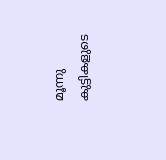മൂന്നു കുട്ടികളുടെ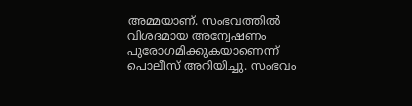അമ്മയാണ്. സംഭവത്തിൽ വിശദമായ അന്വേഷണം പുരോഗമിക്കുകയാണെന്ന് പൊലീസ് അറിയിച്ചു. സംഭവം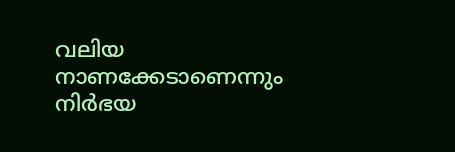വലിയ നാണക്കേടാണെന്നും നിർഭയ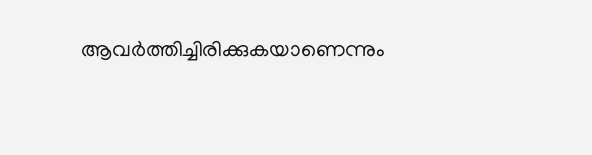ആവർത്തിച്ചിരിക്കുകയാണെന്നും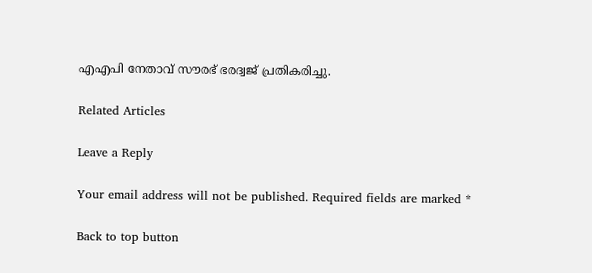എഎപി നേതാവ് സൗരഭ് ഭരദ്വജ് പ്രതികരിച്ചു.

Related Articles

Leave a Reply

Your email address will not be published. Required fields are marked *

Back to top button